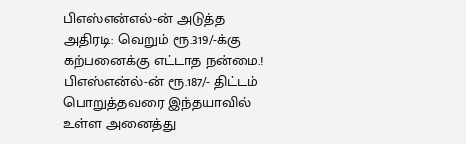பிஎஸ்என்எல்-ன் அடுத்த அதிரடி: வெறும் ரூ.319/-க்கு கற்பனைக்கு எட்டாத நன்மை.!
பிஎஸ்என்ல்-ன் ரூ.187/- திட்டம் பொறுத்தவரை இந்தயாவில் உள்ள அனைத்து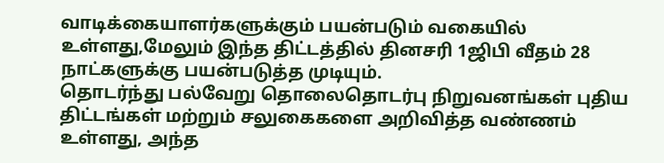வாடிக்கையாளர்களுக்கும் பயன்படும் வகையில் உள்ளது,மேலும் இந்த திட்டத்தில் தினசரி 1ஜிபி வீதம் 28 நாட்களுக்கு பயன்படுத்த முடியும்.
தொடர்ந்து பல்வேறு தொலைதொடர்பு நிறுவனங்கள் புதிய திட்டங்கள் மற்றும் சலுகைகளை அறிவித்த வண்ணம் உள்ளது, அந்த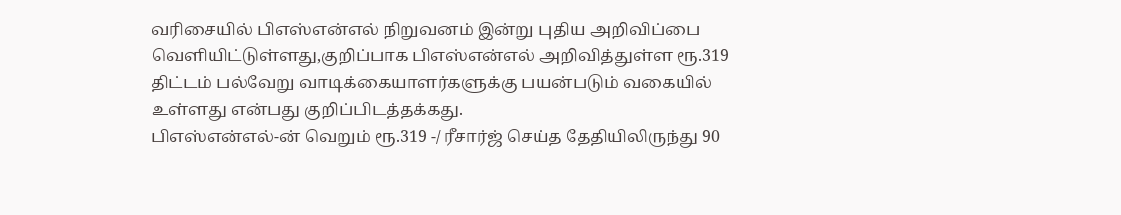வரிசையில் பிஎஸ்என்எல் நிறுவனம் இன்று புதிய அறிவிப்பை வெளியிட்டுள்ளது,குறிப்பாக பிஎஸ்என்எல் அறிவித்துள்ள ரூ.319 திட்டம் பல்வேறு வாடிக்கையாளர்களுக்கு பயன்படும் வகையில் உள்ளது என்பது குறிப்பிடத்தக்கது.
பிஎஸ்என்எல்-ன் வெறும் ரூ.319 -/ ரீசார்ஜ் செய்த தேதியிலிருந்து 90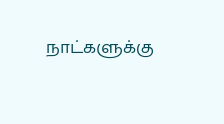நாட்களுக்கு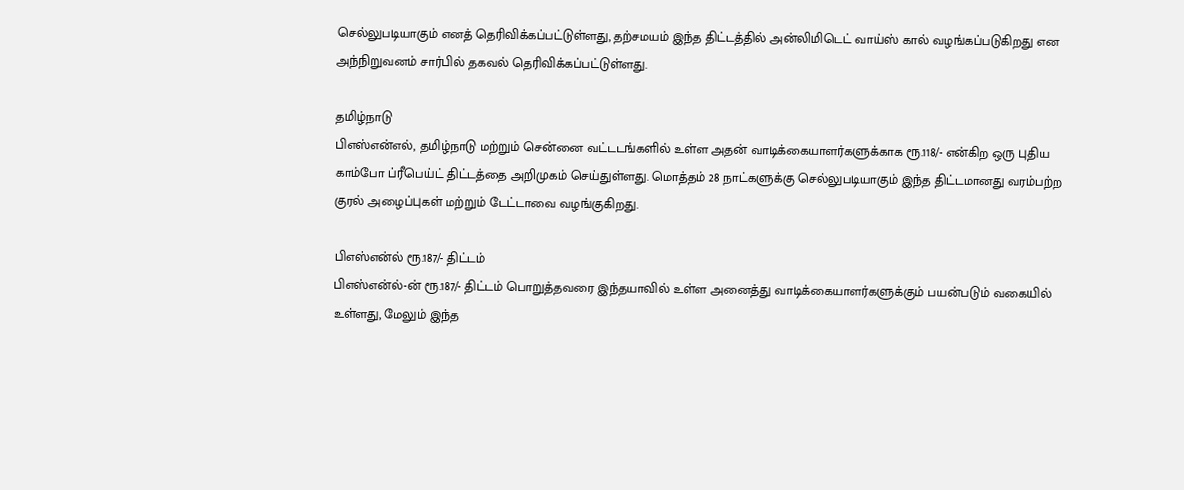செல்லுபடியாகும் எனத் தெரிவிக்கப்பட்டுள்ளது, தற்சமயம் இந்த திட்டத்தில் அன்லிமிடெட் வாய்ஸ் கால் வழங்கப்படுகிறது என அந்நிறுவனம் சார்பில் தகவல் தெரிவிக்கப்பட்டுள்ளது.

தமிழ்நாடு
பிஎஸ்என்எல், தமிழ்நாடு மற்றும் சென்னை வட்டடங்களில் உள்ள அதன் வாடிக்கையாளர்களுக்காக ரூ.118/- என்கிற ஒரு புதிய காம்போ ப்ரீபெய்ட் திட்டத்தை அறிமுகம் செய்துள்ளது. மொத்தம் 28 நாட்களுக்கு செல்லுபடியாகும் இந்த திட்டமானது வரம்பற்ற குரல் அழைப்புகள் மற்றும் டேட்டாவை வழங்குகிறது.

பிஎஸ்என்ல் ரூ.187/- திட்டம்
பிஎஸ்என்ல்-ன் ரூ.187/- திட்டம் பொறுத்தவரை இந்தயாவில் உள்ள அனைத்து வாடிக்கையாளர்களுக்கும் பயன்படும் வகையில் உள்ளது, மேலும் இந்த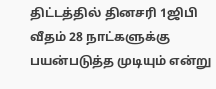திட்டத்தில் தினசரி 1ஜிபி வீதம் 28 நாட்களுக்கு பயன்படுத்த முடியும் என்று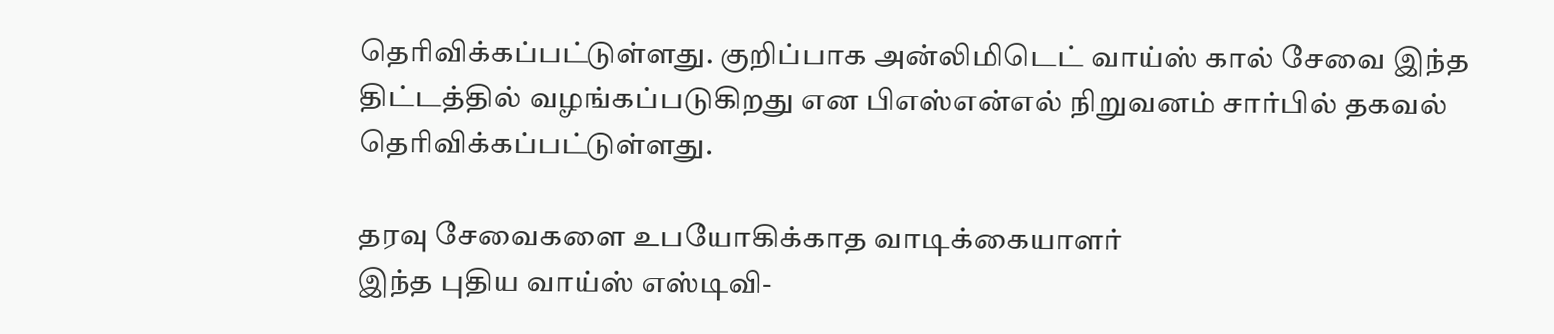தெரிவிக்கப்பட்டுள்ளது. குறிப்பாக அன்லிமிடெட் வாய்ஸ் கால் சேவை இந்த திட்டத்தில் வழங்கப்படுகிறது என பிஎஸ்என்எல் நிறுவனம் சார்பில் தகவல் தெரிவிக்கப்பட்டுள்ளது.

தரவு சேவைகளை உபயோகிக்காத வாடிக்கையாளர்
இந்த புதிய வாய்ஸ் எஸ்டிவி-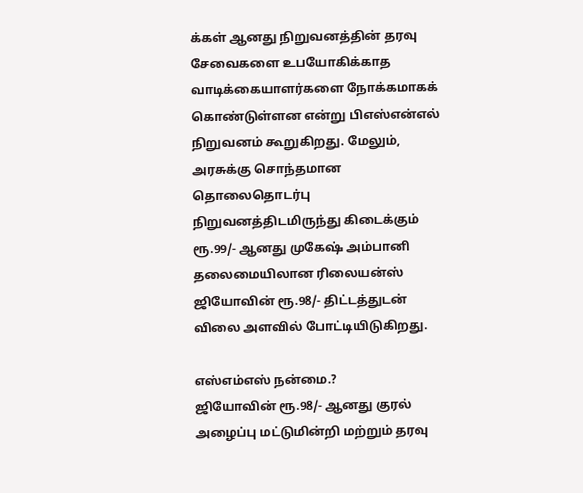க்கள் ஆனது நிறுவனத்தின் தரவு சேவைகளை உபயோகிக்காத வாடிக்கையாளர்களை நோக்கமாகக் கொண்டுள்ளன என்று பிஎஸ்என்எல் நிறுவனம் கூறுகிறது. மேலும், அரசுக்கு சொந்தமான தொலைதொடர்பு நிறுவனத்திடமிருந்து கிடைக்கும் ரூ.99/- ஆனது முகேஷ் அம்பானி தலைமையிலான ரிலையன்ஸ் ஜியோவின் ரூ.98/- திட்டத்துடன் விலை அளவில் போட்டியிடுகிறது.

எஸ்எம்எஸ் நன்மை.?
ஜியோவின் ரூ.98/- ஆனது குரல் அழைப்பு மட்டுமின்றி மற்றும் தரவு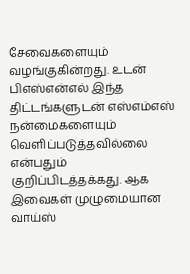சேவைகளையும் வழங்குகின்றது. உடன் பிஎஸ்என்எல் இந்த திட்டங்களுடன் எஸ்எம்எஸ் நன்மைகளையும் வெளிப்படுத்தவில்லை என்பதும் குறிப்பிடத்தக்கது. ஆக இவைகள் முழுமையான வாய்ஸ்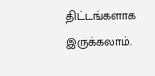திட்டங்களாக இருக்கலாம்.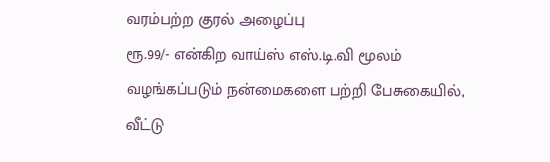வரம்பற்ற குரல் அழைப்பு
ரூ.99/- என்கிற வாய்ஸ் எஸ்.டி.வி மூலம் வழங்கப்படும் நன்மைகளை பற்றி பேசுகையில், வீட்டு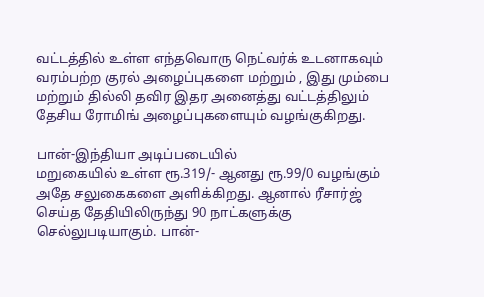வட்டத்தில் உள்ள எந்தவொரு நெட்வர்க் உடனாகவும் வரம்பற்ற குரல் அழைப்புகளை மற்றும் , இது மும்பை மற்றும் தில்லி தவிர இதர அனைத்து வட்டத்திலும் தேசிய ரோமிங் அழைப்புகளையும் வழங்குகிறது.

பான்-இந்தியா அடிப்படையில்
மறுகையில் உள்ள ரூ.319/- ஆனது ரூ.99/0 வழங்கும் அதே சலுகைகளை அளிக்கிறது. ஆனால் ரீசார்ஜ் செய்த தேதியிலிருந்து 90 நாட்களுக்கு செல்லுபடியாகும். பான்-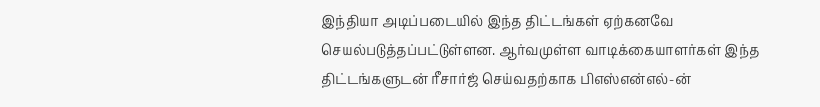இந்தியா அடிப்படையில் இந்த திட்டங்கள் ஏற்கனவே செயல்படுத்தப்பட்டுள்ளன. ஆர்வமுள்ள வாடிக்கையாளர்கள் இந்த திட்டங்களுடன் ரீசார்ஜ் செய்வதற்காக பிஎஸ்என்எல்-ன்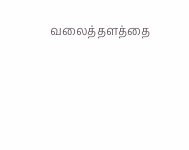வலைத்தளத்தை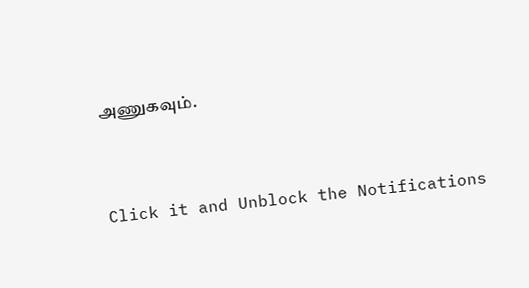அணுகவும்.


Click it and Unblock the Notifications